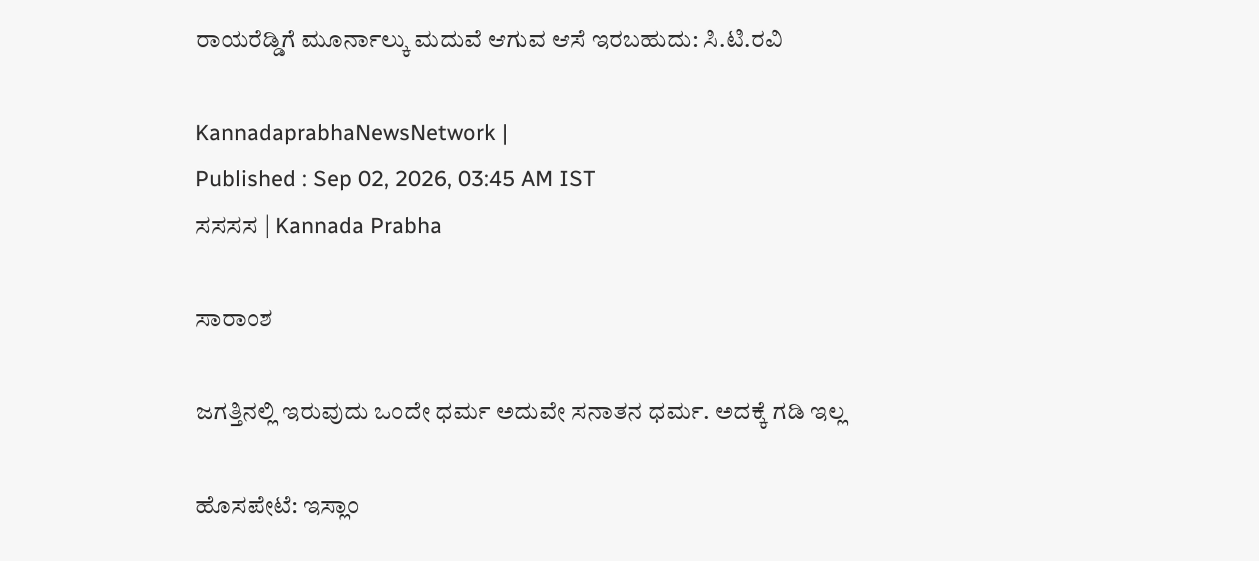ರಾಯರೆಡ್ಡಿಗೆ ಮೂರ್ನಾಲ್ಕು ಮದುವೆ ಆಗುವ ಆಸೆ ಇರಬಹುದು: ಸಿ.ಟಿ.ರವಿ

KannadaprabhaNewsNetwork |
Published : Sep 02, 2026, 03:45 AM IST
ಸಸಸಸ | Kannada Prabha

ಸಾರಾಂಶ

ಜಗತ್ತಿನಲ್ಲಿ ಇರುವುದು ಒಂದೇ ಧರ್ಮ ಅದುವೇ ಸನಾತನ ಧರ್ಮ. ಅದಕ್ಕೆ ಗಡಿ ಇಲ್ಲ

ಹೊಸಪೇಟೆ: ಇಸ್ಲಾಂ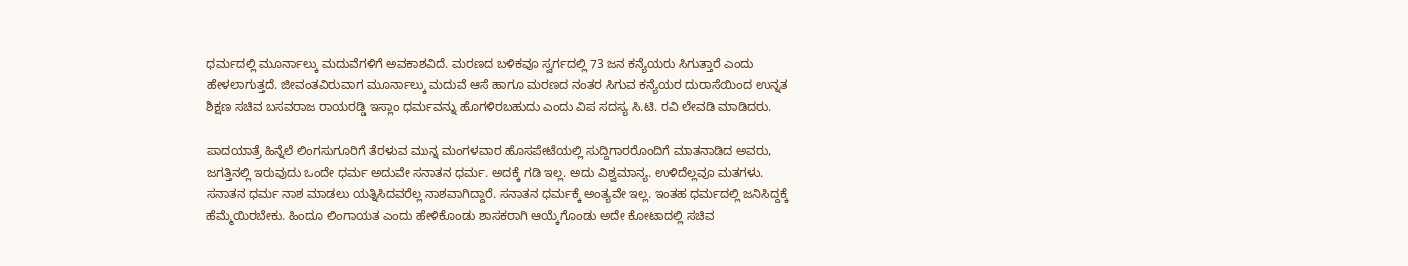ಧರ್ಮದಲ್ಲಿ ಮೂರ್ನಾಲ್ಕು ಮದುವೆಗಳಿಗೆ ಅವಕಾಶವಿದೆ. ಮರಣದ ಬಳಿಕವೂ ಸ್ವರ್ಗದಲ್ಲಿ 73 ಜನ ಕನ್ಯೆಯರು ಸಿಗುತ್ತಾರೆ ಎಂದು ಹೇಳಲಾಗುತ್ತದೆ. ಜೀವಂತವಿರುವಾಗ ಮೂರ್ನಾಲ್ಕು ಮದುವೆ ಆಸೆ ಹಾಗೂ ಮರಣದ ನಂತರ ಸಿಗುವ ಕನ್ಯೆಯರ ದುರಾಸೆಯಿಂದ ಉನ್ನತ ಶಿಕ್ಷಣ ಸಚಿವ ಬಸವರಾಜ ರಾಯರಡ್ಡಿ ಇಸ್ಲಾಂ ಧರ್ಮವನ್ನು ಹೊಗಳಿರಬಹುದು ಎಂದು ವಿಪ ಸದಸ್ಯ ಸಿ.ಟಿ. ರವಿ ಲೇವಡಿ ಮಾಡಿದರು.

ಪಾದಯಾತ್ರೆ ಹಿನ್ನೆಲೆ ಲಿಂಗಸುಗೂರಿಗೆ ತೆರಳುವ ಮುನ್ನ ಮಂಗಳವಾರ ಹೊಸಪೇಟೆಯಲ್ಲಿ ಸುದ್ದಿಗಾರರೊಂದಿಗೆ ಮಾತನಾಡಿದ ಅವರು, ಜಗತ್ತಿನಲ್ಲಿ ಇರುವುದು ಒಂದೇ ಧರ್ಮ ಅದುವೇ ಸನಾತನ ಧರ್ಮ. ಅದಕ್ಕೆ ಗಡಿ ಇಲ್ಲ. ಅದು ವಿಶ್ವಮಾನ್ಯ. ಉಳಿದೆಲ್ಲವೂ ಮತಗಳು. ಸನಾತನ ಧರ್ಮ ನಾಶ ಮಾಡಲು ಯತ್ನಿಸಿದವರೆಲ್ಲ ನಾಶವಾಗಿದ್ದಾರೆ. ಸನಾತನ ಧರ್ಮಕ್ಕೆ ಅಂತ್ಯವೇ ಇಲ್ಲ. ಇಂತಹ ಧರ್ಮದಲ್ಲಿ ಜನಿಸಿದ್ದಕ್ಕೆ ಹೆಮ್ಮೆಯಿರಬೇಕು. ಹಿಂದೂ ಲಿಂಗಾಯತ ಎಂದು ಹೇಳಿಕೊಂಡು ಶಾಸಕರಾಗಿ ಆಯ್ಕೆಗೊಂಡು ಅದೇ ಕೋಟಾದಲ್ಲಿ ಸಚಿವ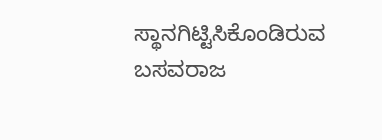ಸ್ಥಾನಗಿಟ್ಟಿಸಿಕೊಂಡಿರುವ ಬಸವರಾಜ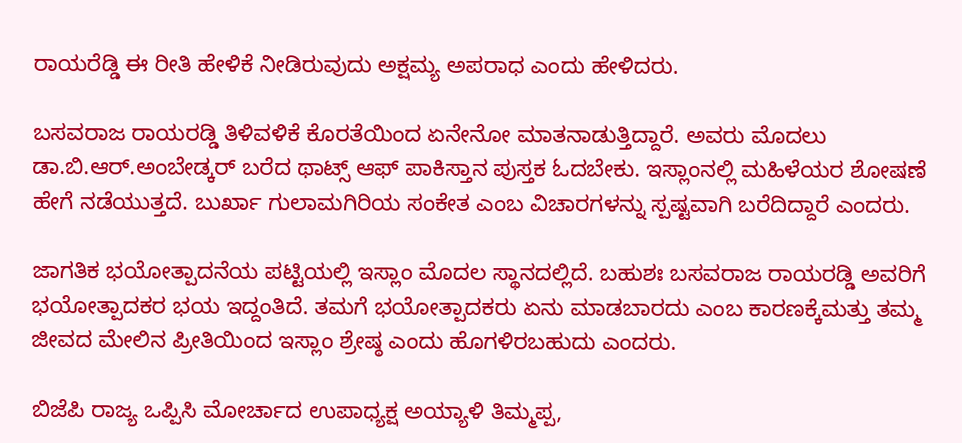ರಾಯರೆಡ್ಡಿ ಈ ರೀತಿ ಹೇಳಿಕೆ ನೀಡಿರುವುದು ಅಕ್ಷಮ್ಯ ಅಪರಾಧ ಎಂದು ಹೇಳಿದರು.

ಬಸವರಾಜ ರಾಯರಡ್ಡಿ ತಿಳಿವಳಿಕೆ ಕೊರತೆಯಿಂದ ಏನೇನೋ ಮಾತನಾಡುತ್ತಿದ್ದಾರೆ. ಅವರು ಮೊದಲು ಡಾ.ಬಿ.ಆರ್‌.ಅಂಬೇಡ್ಕರ್‌ ಬರೆದ ಥಾಟ್ಸ್‌ ಆಫ್‌ ಪಾಕಿಸ್ತಾನ ಪುಸ್ತಕ ಓದಬೇಕು. ಇಸ್ಲಾಂನಲ್ಲಿ ಮಹಿಳೆಯರ ಶೋಷಣೆ ಹೇಗೆ ನಡೆಯುತ್ತದೆ. ಬುರ್ಖಾ ಗುಲಾಮಗಿರಿಯ ಸಂಕೇತ ಎಂಬ ವಿಚಾರಗಳನ್ನು ಸ್ಪಷ್ಟವಾಗಿ ಬರೆದಿದ್ದಾರೆ ಎಂದರು.

ಜಾಗತಿಕ ಭಯೋತ್ಪಾದನೆಯ ಪಟ್ಟಿಯಲ್ಲಿ ಇಸ್ಲಾಂ ಮೊದಲ ಸ್ಥಾನದಲ್ಲಿದೆ. ಬಹುಶಃ ಬಸವರಾಜ ರಾಯರಡ್ಡಿ ಅವರಿಗೆ ಭಯೋತ್ಪಾದಕರ ಭಯ ಇದ್ದಂತಿದೆ. ತಮಗೆ ಭಯೋತ್ಪಾದಕರು ಏನು ಮಾಡಬಾರದು ಎಂಬ ಕಾರಣಕ್ಕೆಮತ್ತು ತಮ್ಮ ಜೀವದ ಮೇಲಿನ ಪ್ರೀತಿಯಿಂದ ಇಸ್ಲಾಂ ಶ್ರೇಷ್ಠ ಎಂದು ಹೊಗಳಿರಬಹುದು ಎಂದರು.

ಬಿಜೆಪಿ ರಾಜ್ಯ ಒಪ್ಪಿಸಿ ಮೋರ್ಚಾದ ಉಪಾಧ್ಯಕ್ಷ ಅಯ್ಯಾಳಿ ತಿಮ್ಮಪ್ಪ,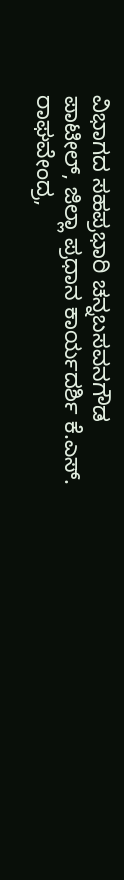ವಿಭಾಗದ ಸಹಪ್ರಭಾರಿ ಚನ್ನಬಸವನಗೌಡ ಪಾಟೀಲ್, ಜಿಲ್ಲಾ ಪ್ರಧಾನ ಕಾರ್ಯದರ್ಶಿ ಕೆ.ಎಸ್. ರಾಘವೇಂದ್ರ,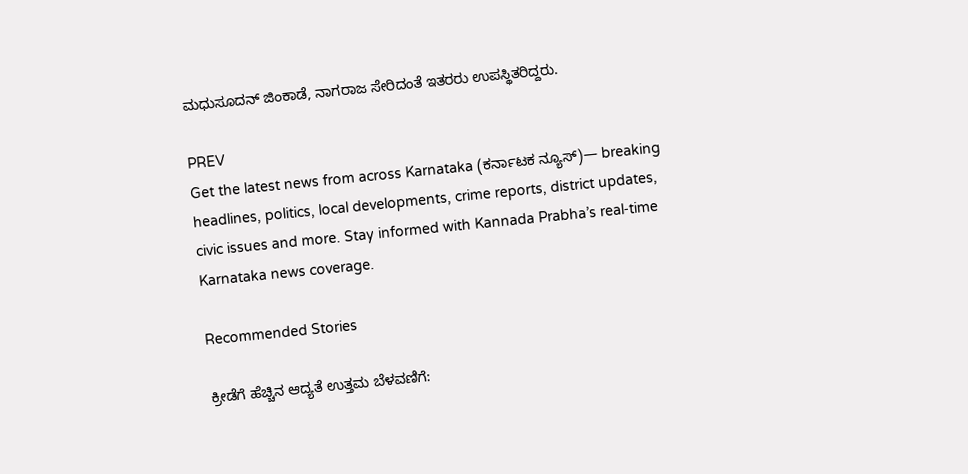ಮಧುಸೂದನ್ ಜಿಂಕಾಡೆ, ನಾಗರಾಜ ಸೇರಿದಂತೆ ಇತರರು ಉಪಸ್ಥಿತರಿದ್ದರು.

PREV
Get the latest news from across Karnataka (ಕರ್ನಾಟಕ ನ್ಯೂಸ್)— breaking headlines, politics, local developments, crime reports, district updates, civic issues and more. Stay informed with Kannada Prabha’s real‑time Karnataka news coverage.

Recommended Stories

ಕ್ರೀಡೆಗೆ ಹೆಚ್ಚಿನ ಆದ್ಯತೆ ಉತ್ತಮ ಬೆಳವಣಿಗೆ: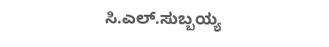ಸಿ.ಎಲ್.ಸುಬ್ಬಯ್ಯ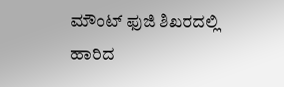ಮೌಂಟ್ ಫುಜಿ ಶಿಖರದಲ್ಲಿ ಹಾರಿದ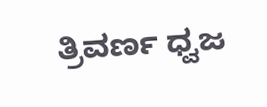ತ್ರಿವರ್ಣ ಧ್ವಜ